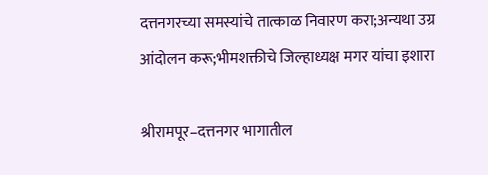दत्तनगरच्या समस्यांचे तात्काळ निवारण करा;अन्यथा उग्र आंदोलन करू;भीमशक्तीचे जिल्हाध्यक्ष मगर यांचा इशारा

श्रीरामपूर–दत्तनगर भागातील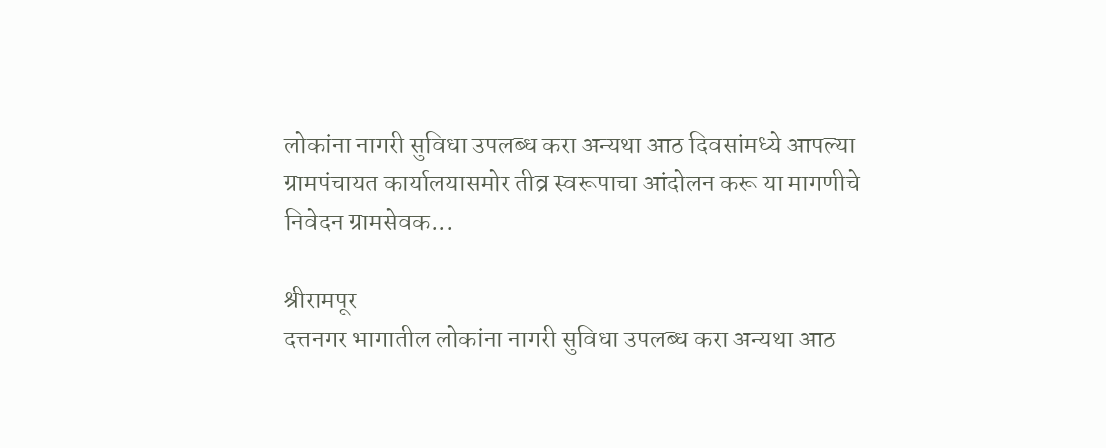लोकांना नागरी सुविधा उपलब्ध करा अन्यथा आठ दिवसांमध्ये आपल्या ग्रामपंचायत कार्यालयासमोर तीव्र स्वरूपाचा आंदोलन करू या मागणीचे निवेदन ग्रामसेवक...

श्रीरामपूर
दत्तनगर भागातील लोकांना नागरी सुविधा उपलब्ध करा अन्यथा आठ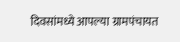दिवसांमध्ये आपल्या ग्रामपंचायत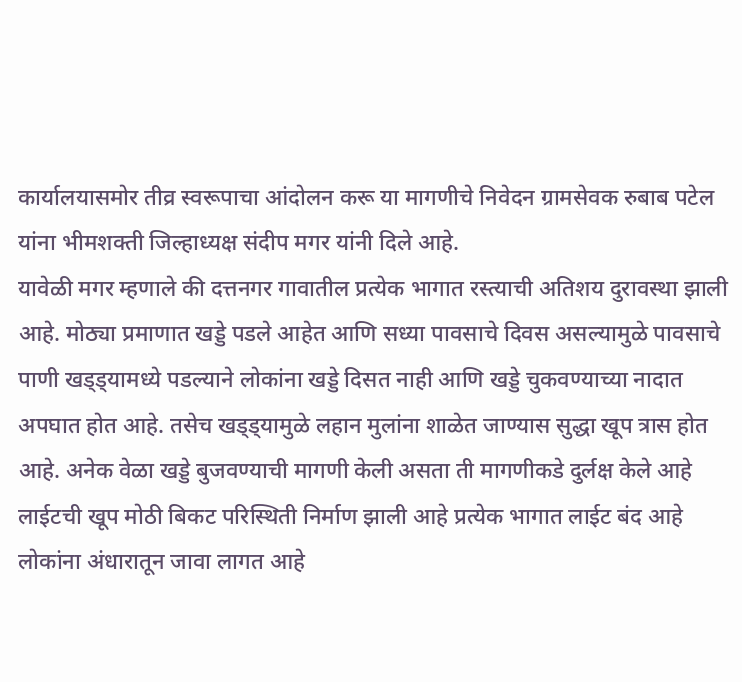कार्यालयासमोर तीव्र स्वरूपाचा आंदोलन करू या मागणीचे निवेदन ग्रामसेवक रुबाब पटेल यांना भीमशक्ती जिल्हाध्यक्ष संदीप मगर यांनी दिले आहे.
यावेळी मगर म्हणाले की दत्तनगर गावातील प्रत्येक भागात रस्त्याची अतिशय दुरावस्था झाली आहे. मोठ्या प्रमाणात खड्डे पडले आहेत आणि सध्या पावसाचे दिवस असल्यामुळे पावसाचे पाणी खड्ड्यामध्ये पडल्याने लोकांना खड्डे दिसत नाही आणि खड्डे चुकवण्याच्या नादात अपघात होत आहे. तसेच खड्ड्यामुळे लहान मुलांना शाळेत जाण्यास सुद्धा खूप त्रास होत आहे. अनेक वेळा खड्डे बुजवण्याची मागणी केली असता ती मागणीकडे दुर्लक्ष केले आहे लाईटची खूप मोठी बिकट परिस्थिती निर्माण झाली आहे प्रत्येक भागात लाईट बंद आहे लोकांना अंधारातून जावा लागत आहे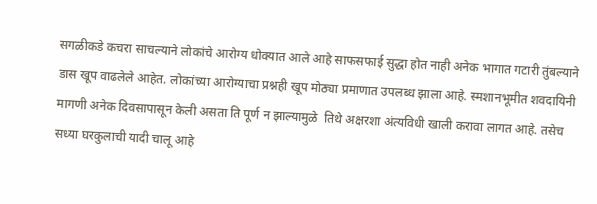सगळीकडे कचरा साचल्याने लोकांचे आरोग्य धोक्यात आले आहे साफसफाई सुद्धा होत नाही अनेक भागात गटारी तुंबल्याने डास खूप वाढलेले आहेत. लोकांच्या आरोग्याचा प्रश्नही खूप मोठ्या प्रमाणात उपलब्ध झाला आहे. स्मशानभूमीत शवदायिनी मागणी अनेक दिवसापासून केली असता ति पूर्ण न झाल्यामुळे  तिथे अक्षरशा अंत्यविधी खाली करावा लागत आहे. तसेच सध्या घरकुलाची यादी चालू आहे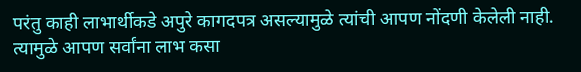परंतु काही लाभार्थीकडे अपुरे कागदपत्र असल्यामुळे त्यांची आपण नोंदणी केलेली नाही. त्यामुळे आपण सर्वांना लाभ कसा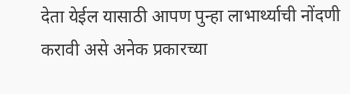देता येईल यासाठी आपण पुन्हा लाभार्थ्याची नोंदणी करावी असे अनेक प्रकारच्या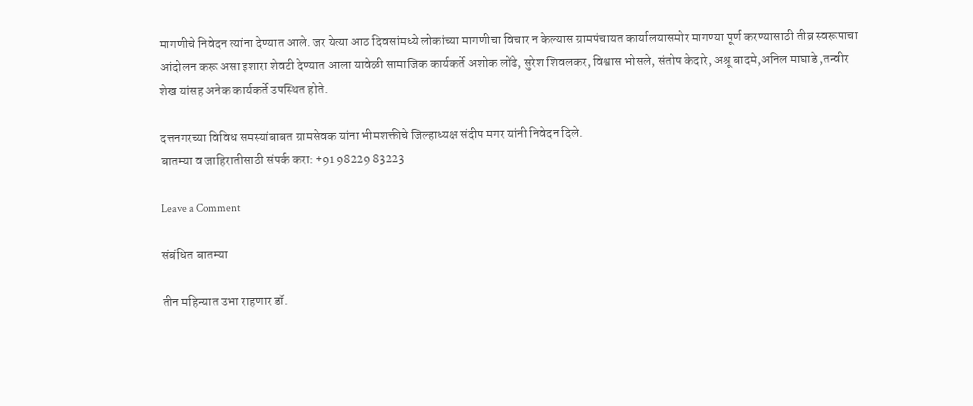मागणीचे निवेदन त्यांना देण्यात आले. जर येत्या आठ दिवसांमध्ये लोकांच्या मागणीचा विचार न केल्यास ग्रामपंचायत कार्यालयासमोर मागण्या पूर्ण करण्यासाठी तीव्र स्वरूपाचा आंदोलन करू असा इशारा शेवटी देण्यात आला यावेळी सामाजिक कार्यकर्ते अशोक लोंढे, सुरेश शिवलकर, विश्वास भोसले, संतोष केदारे, अश्रू बादमे,अनिल माघाडे ,तन्वीर शेख यांसह अनेक कार्यकर्ते उपस्थित होते.

दत्तनगरच्या विविध समस्यांबाबत ग्रामसेवक यांना भीमशक्तीचे जिल्हाध्यक्ष संदीप मगर यांनी निवेदन दिले.
बातम्या व जाहिरातीसाठी संपर्क करा: +91 98229 83223

Leave a Comment

संबंधित बातम्या

तीन महिन्यात उभा राहणार डॉ.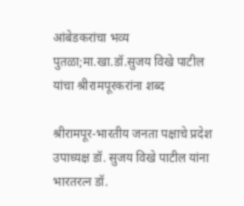आंबेडकरांचा भव्य पुतळा;मा.खा.डॉ.सुजय विखे पाटील यांचा श्रीरामपूरकरांना शब्द

श्रीरामपूर-भारतीय जनता पक्षाचे प्रदेश उपाध्यक्ष डॉ. सुजय विखे पाटील यांना भारतरत्न डॉ.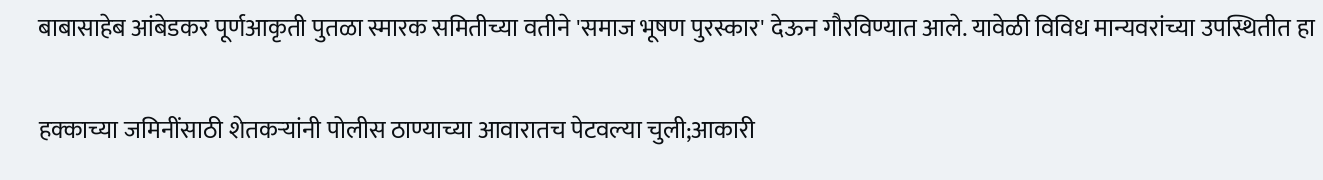बाबासाहेब आंबेडकर पूर्णआकृती पुतळा स्मारक समितीच्या वतीने 'समाज भूषण पुरस्कार' देऊन गौरविण्यात आले. यावेळी विविध मान्यवरांच्या उपस्थितीत हा

हक्काच्या जमिनींसाठी शेतकऱ्यांनी पोलीस ठाण्याच्या आवारातच पेटवल्या चुली;आकारी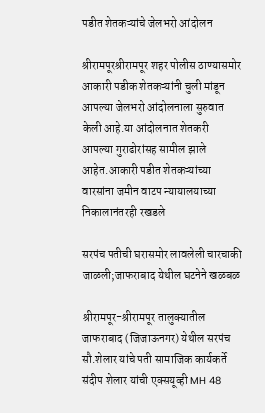पडीत शेतकऱ्यांचे जेलभरो आंदोलन

श्रीरामपूरश्रीरामपूर शहर पोलीस ठाण्यासमोर आकारी पडीक शेतकऱ्यांनी चुली मांडून आपल्या जेलभरो आंदोलनाला सुरुवात केली आहे.या आंदोलनात शेतकरी आपल्या गुराढोरांसह सामील झाले आहेत.आकारी पडीत शेतकऱ्यांच्या वारसांना जमीन वाटप न्यायालयाच्या निकालानंतरही रखडले

सरपंच पतीची घरासमोर लावलेली चारचाकी जाळली;जाफराबाद येथील घटनेने खळबळ

श्रीरामपूर-श्रीरामपूर तालुक्यातील जाफराबाद (जिजाऊनगर) येथील सरपंच सौ.शेलार यांचे पती सामाजिक कार्यकर्ते संदीप शेलार यांची एक्सयूव्ही MH 48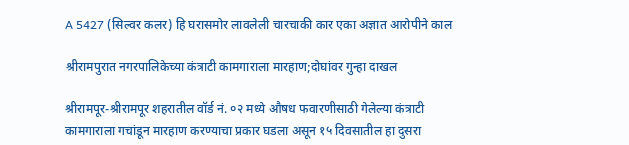A 5427 (सिल्वर कलर) हि घरासमोर लावलेली चारचाकी कार एका अज्ञात आरोपीने काल

श्रीरामपुरात नगरपालिकेच्या कंत्राटी कामगाराला मारहाण;दोघांवर गुन्हा दाखल

श्रीरामपूर-श्रीरामपूर शहरातील वॉर्ड नं. ०२ मध्ये औषध फवारणीसाठी गेलेल्या कंत्राटी कामगाराला गचांडून मारहाण करण्याचा प्रकार घडला असून १५ दिवसातील हा दुसरा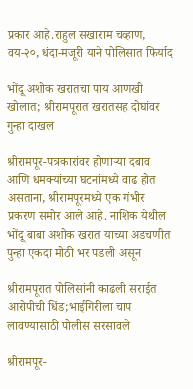प्रकार आहे.राहुल सखाराम चव्हाण, वय-२०, धंदा-मजूरी याने पोलिसात फिर्याद

भोंदू अशोक खरातचा पाय आणखी खोलात; श्रीरामपूरात खरातसह दोघांवर गुन्हा दाखल

श्रीरामपूर-पत्रकारांवर होणाऱ्या दबाव आणि धमक्यांच्या घटनांमध्ये वाढ होत असताना, श्रीरामपूरमध्ये एक गंभीर प्रकरण समोर आले आहे. नाशिक येथील भोंदू बाबा अशोक खरात याच्या अडचणीत पुन्हा एकदा मोठी भर पडली असून

श्रीरामपूरात पोलिसांनी काढली सराईत आरोपीची धिंड;भाईगिरीला चाप लावण्यासाठी पोलीस सरसावले

श्रीरामपूर-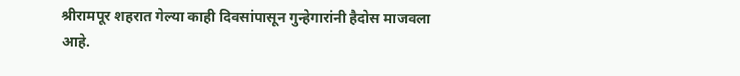श्रीरामपूर शहरात गेल्या काही दिवसांपासून गुन्हेगारांनी हैदोस माजवला आहे.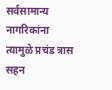सर्वसामान्य नागरिकांना त्यामुळे प्रचंड त्रास सहन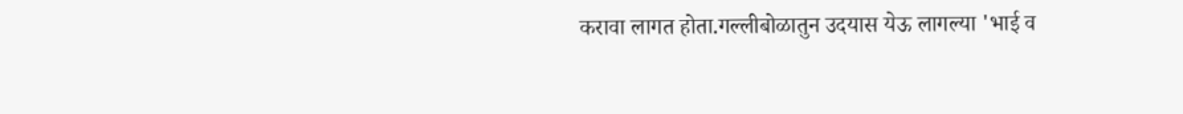करावा लागत होता.गल्लीबोळातुन उदयास येऊ लागल्या 'भाई व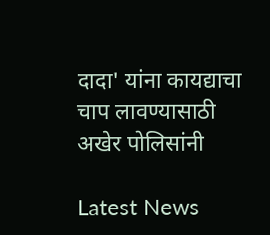दादा' यांना कायद्याचा चाप लावण्यासाठी अखेर पोलिसांनी

Latest News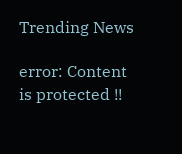Trending News

error: Content is protected !!